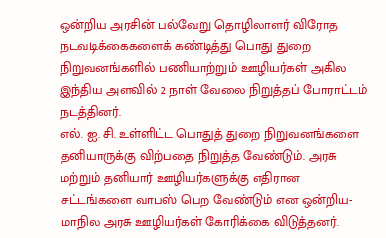ஒன்றிய அரசின் பல்வேறு தொழிலாளர் விரோத நடவடிக்கைகளைக் கண்டித்து பொது துறை நிறுவனங்களில் பணியாற்றும் ஊழியர்கள் அகில இந்திய அளவில் 2 நாள் வேலை நிறுத்தப் போராட்டம் நடத்தினர்.
எல். ஐ. சி. உள்ளிட்ட பொதுத் துறை நிறுவனங்களை தனியாருக்கு விற்பதை நிறுத்த வேண்டும். அரசு மற்றும் தனியார் ஊழியர்களுக்கு எதிரான சட்டங்களை வாபஸ் பெற வேண்டும் என ஒன்றிய- மாநில அரசு ஊழியர்கள் கோரிக்கை விடுத்தனர்.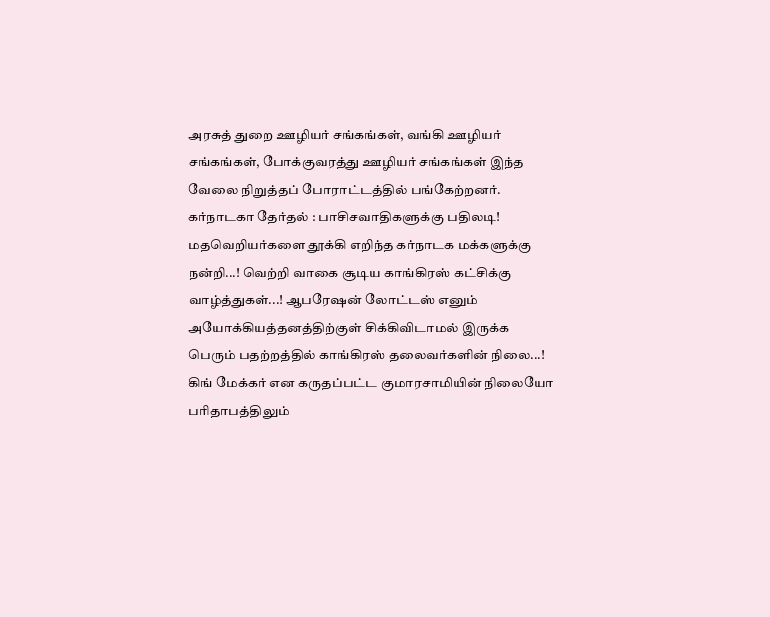அரசுத் துறை ஊழியர் சங்கங்கள், வங்கி ஊழியர் சங்கங்கள், போக்குவரத்து ஊழியர் சங்கங்கள் இந்த வேலை நிறுத்தப் போராட்டத்தில் பங்கேற்றனர்.
கர்நாடகா தேர்தல் : பாசிசவாதிகளுக்கு பதிலடி!
மதவெறியர்களை தூக்கி எறிந்த கர்நாடக மக்களுக்கு நன்றி...! வெற்றி வாகை சூடிய காங்கிரஸ் கட்சிக்கு வாழ்த்துகள்...! ஆபரேஷன் லோட்டஸ் எனும் அயோக்கியத்தனத்திற்குள் சிக்கிவிடாமல் இருக்க பெரும் பதற்றத்தில் காங்கிரஸ் தலைவர்களின் நிலை...! கிங் மேக்கர் என கருதப்பட்ட குமாரசாமியின் நிலையோ பரிதாபத்திலும்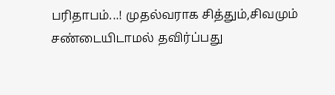பரிதாபம்...! முதல்வராக சித்தும்,சிவமும் சண்டையிடாமல் தவிர்ப்பது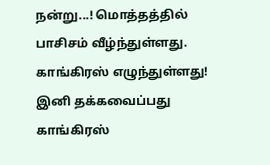நன்று...! மொத்தத்தில் பாசிசம் வீழ்ந்துள்ளது. காங்கிரஸ் எழுந்துள்ளது! இனி தக்கவைப்பது காங்கிரஸ்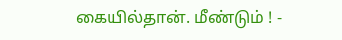கையில்தான். மீண்டும் ! -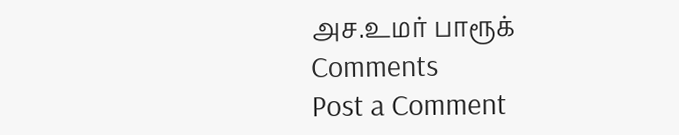அச.உமர் பாரூக்
Comments
Post a Comment